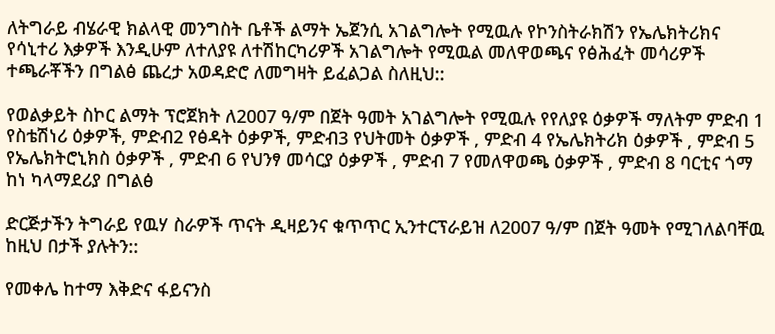ለትግራይ ብሄራዊ ክልላዊ መንግስት ቤቶች ልማት ኤጀንሲ አገልግሎት የሚዉሉ የኮንስትራክሽን የኤሌክትሪክና የሳኒተሪ እቃዎች እንዲሁም ለተለያዩ ለተሽከርካሪዎች አገልግሎት የሚዉል መለዋወጫና የፅሕፈት መሳሪዎች ተጫራቾችን በግልፅ ጨረታ አወዳድሮ ለመግዛት ይፈልጋል ስለዚህ::

የወልቃይት ስኮር ልማት ፕሮጀክት ለ2007 ዓ/ም በጀት ዓመት አገልግሎት የሚዉሉ የየለያዩ ዕቃዎች ማለትም ምድብ 1 የስቴሽነሪ ዕቃዎች, ምድብ2 የፅዳት ዕቃዎች, ምድብ3 የህትመት ዕቃዎች , ምድብ 4 የኤሌክትሪክ ዕቃዎች , ምድብ 5 የኤሌክትሮኒክስ ዕቃዎች , ምድብ 6 የህንፃ መሳርያ ዕቃዎች , ምድብ 7 የመለዋወጫ ዕቃዎች , ምድብ 8 ባርቲና ጎማ ከነ ካላማደሪያ በግልፅ

ድርጅታችን ትግራይ የዉሃ ስራዎች ጥናት ዲዛይንና ቁጥጥር ኢንተርፕራይዝ ለ2007 ዓ/ም በጀት ዓመት የሚገለልባቸዉ ከዚህ በታች ያሉትን::

የመቀሌ ከተማ እቅድና ፋይናንስ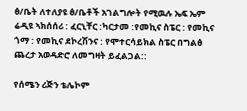ፅ/ቤት ለተለያዩ ፅ/ቤቶች አገልግሎት የሚዉሉ ኤፍ ኤም ሬዲዩ ኣክሰሰሪ : ፈርኒቸር :ካርታመ :የመኪና ስፔር : የመኪና ጎማ : የመኪና ደኮረሽንና : የሞተርሳይክል ስፔር በግልፅ ጨረታ አወዳድሮ ለመግዛት ይፈልጋል::

የሰሜን ሪጅን ቴሌኮም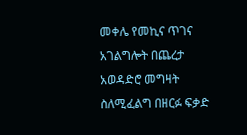መቀሌ የመኪና ጥገና አገልግሎት በጨረታ አወዳድሮ መግዛት ስለሚፈልግ በዘርፉ ፍቃድ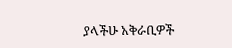ያላችሁ አቅራቢዎች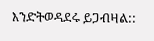እንድትወዳደሩ ይጋብዛል::